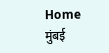Home मुंबई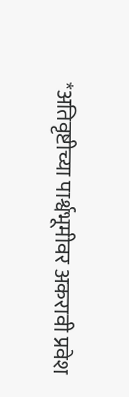*अतिवृष्टीच्या पार्श्वभूमीवर अकरावी प्रवेश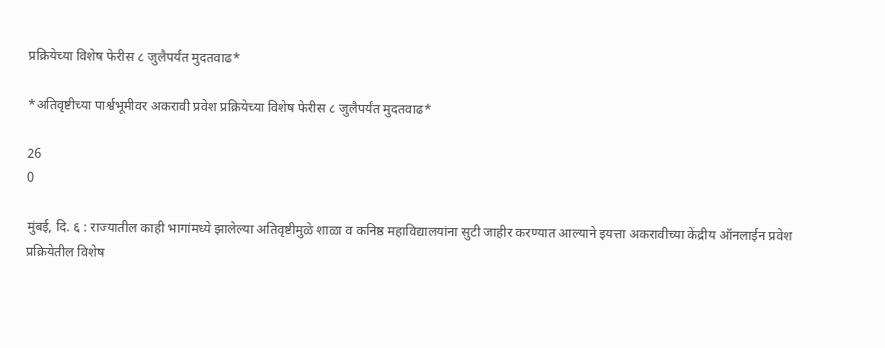प्रक्रियेच्या विशेष फेरीस ८ जुलैपर्यंत मुदतवाढ*

*अतिवृष्टीच्या पार्श्वभूमीवर अकरावी प्रवेश प्रक्रियेच्या विशेष फेरीस ८ जुलैपर्यंत मुदतवाढ*

26
0

मुंबई, दि. ६ : राज्यातील काही भागांमध्ये झालेल्या अतिवृष्टीमुळे शाळा व कनिष्ठ महाविद्यालयांना सुटी जाहीर करण्यात आल्याने इयत्ता अकरावीच्या केंद्रीय ऑनलाईन प्रवेश प्रक्रियेतील विशेष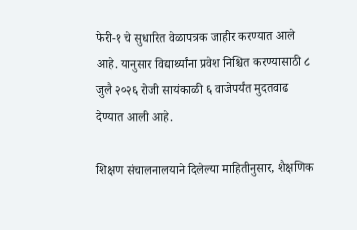फेरी-१ चे सुधारित वेळापत्रक जाहीर करण्यात आले आहे. यानुसार विद्यार्थ्यांना प्रवेश निश्चित करण्यासाठी ८ जुलै २०२६ रोजी सायंकाळी ६ वाजेपर्यंत मुदतवाढ देण्यात आली आहे.

शिक्षण संचालनालयाने दिलेल्या माहितीनुसार, शैक्षणिक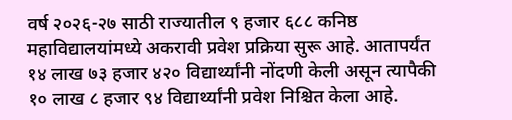वर्ष २०२६-२७ साठी राज्यातील ९ हजार ६८८ कनिष्ठ महाविद्यालयांमध्ये अकरावी प्रवेश प्रक्रिया सुरू आहे. आतापर्यंत १४ लाख ७३ हजार ४२० विद्यार्थ्यांनी नोंदणी केली असून त्यापैकी १० लाख ८ हजार ९४ विद्यार्थ्यांनी प्रवेश निश्चित केला आहे.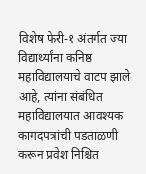विशेष फेरी-१ अंतर्गत ज्या विद्यार्थ्यांना कनिष्ठ महाविद्यालयाचे वाटप झाले आहे, त्यांना संबंधित महाविद्यालयात आवश्यक कागदपत्रांची पडताळणी करून प्रवेश निश्चित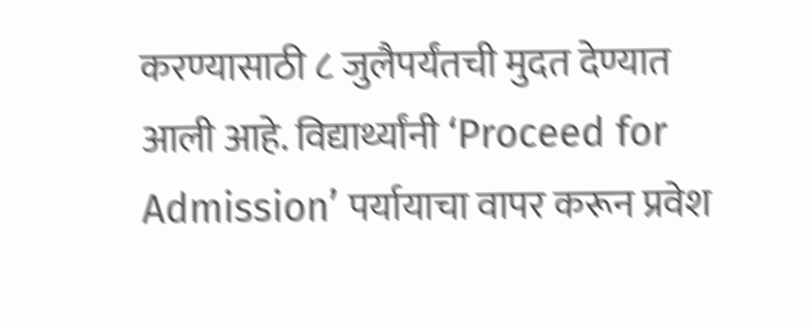करण्यासाठी ८ जुलैपर्यंतची मुदत देण्यात आली आहे. विद्यार्थ्यांनी ‘Proceed for Admission’ पर्यायाचा वापर करून प्रवेश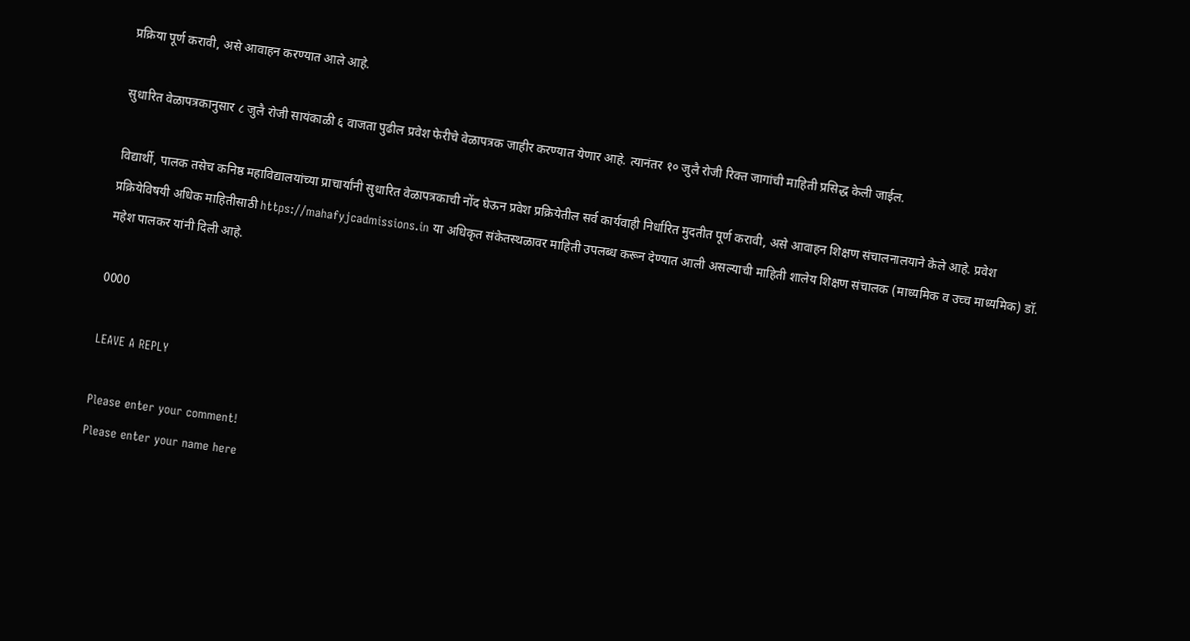प्रक्रिया पूर्ण करावी, असे आवाहन करण्यात आले आहे.

सुधारित वेळापत्रकानुसार ८ जुलै रोजी सायंकाळी ६ वाजता पुढील प्रवेश फेरीचे वेळापत्रक जाहीर करण्यात येणार आहे. त्यानंतर १० जुलै रोजी रिक्त जागांची माहिती प्रसिद्ध केली जाईल.

विद्यार्थी, पालक तसेच कनिष्ठ महाविद्यालयांच्या प्राचार्यांनी सुधारित वेळापत्रकाची नोंद घेऊन प्रवेश प्रक्रियेतील सर्व कार्यवाही निर्धारित मुदतीत पूर्ण करावी, असे आवाहन शिक्षण संचालनालयाने केले आहे. प्रवेश प्रक्रियेविषयी अधिक माहितीसाठी https://mahafyjcadmissions.in या अधिकृत संकेतस्थळावर माहिती उपलब्ध करून देण्यात आली असल्याची माहिती शालेय शिक्षण संचालक (माध्यमिक व उच्च माध्यमिक) डॉ. महेश पालकर यांनी दिली आहे.

0000

LEAVE A REPLY

Please enter your comment!
Please enter your name here